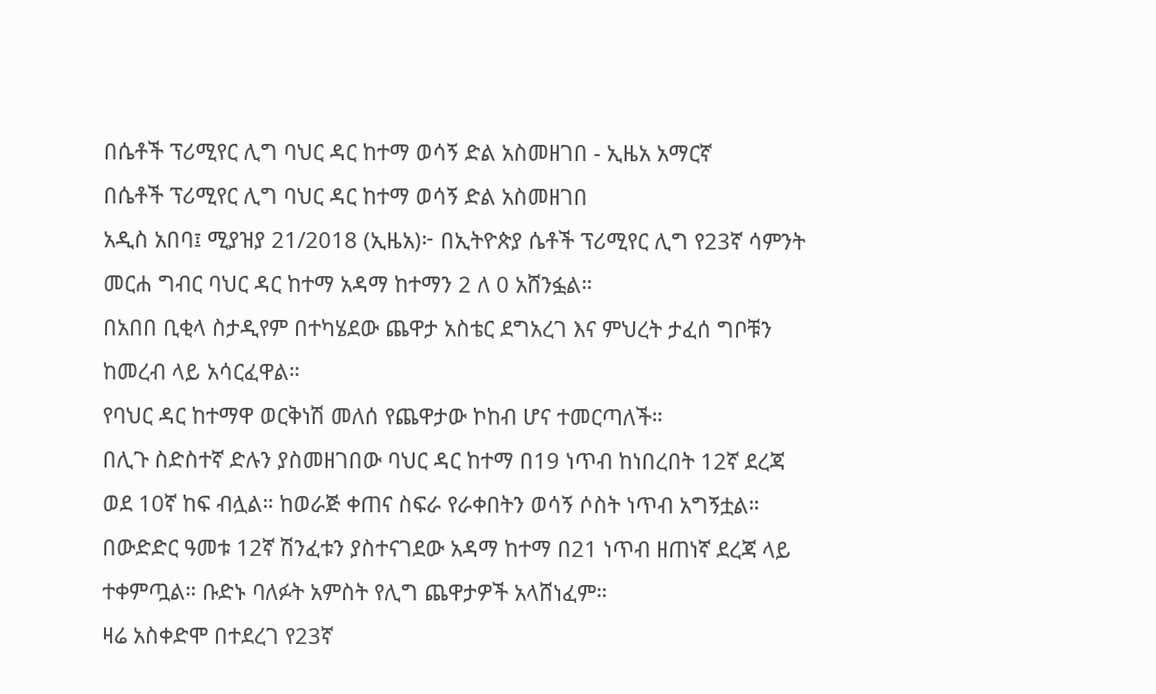በሴቶች ፕሪሚየር ሊግ ባህር ዳር ከተማ ወሳኝ ድል አስመዘገበ - ኢዜአ አማርኛ
በሴቶች ፕሪሚየር ሊግ ባህር ዳር ከተማ ወሳኝ ድል አስመዘገበ
አዲስ አበባ፤ ሚያዝያ 21/2018 (ኢዜአ)፦ በኢትዮጵያ ሴቶች ፕሪሚየር ሊግ የ23ኛ ሳምንት መርሐ ግብር ባህር ዳር ከተማ አዳማ ከተማን 2 ለ 0 አሸንፏል።
በአበበ ቢቂላ ስታዲየም በተካሄደው ጨዋታ አስቴር ደግአረገ እና ምህረት ታፈሰ ግቦቹን ከመረብ ላይ አሳርፈዋል።
የባህር ዳር ከተማዋ ወርቅነሽ መለሰ የጨዋታው ኮከብ ሆና ተመርጣለች።
በሊጉ ስድስተኛ ድሉን ያስመዘገበው ባህር ዳር ከተማ በ19 ነጥብ ከነበረበት 12ኛ ደረጃ ወደ 10ኛ ከፍ ብሏል። ከወራጅ ቀጠና ስፍራ የራቀበትን ወሳኝ ሶስት ነጥብ አግኝቷል።
በውድድር ዓመቱ 12ኛ ሽንፈቱን ያስተናገደው አዳማ ከተማ በ21 ነጥብ ዘጠነኛ ደረጃ ላይ ተቀምጧል። ቡድኑ ባለፉት አምስት የሊግ ጨዋታዎች አላሸነፈም።
ዛሬ አስቀድሞ በተደረገ የ23ኛ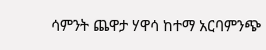ሳምንት ጨዋታ ሃዋሳ ከተማ አርባምንጭ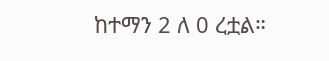ከተማን 2 ለ 0 ረቷል።